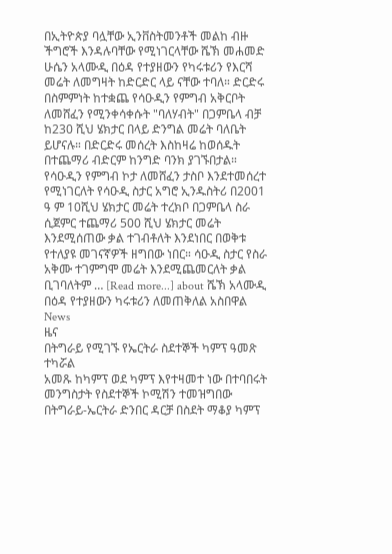በኢትዮጵያ ባሏቸው ኢንቨስትመንቶች መልከ ብዙ ችግሮች እንዳሉባቸው የሚነገርላቸው ሼኽ መሐመድ ሁሴን አላሙዲ በዕዳ የተያዘውን የካሩቱሪን የእርሻ መሬት ለመግዛት ከድርድር ላይ ናቸው ተባለ። ድርድሩ በስምምነት ከተቋጨ የሳዑዲን የምግብ አቅርቦት ለመሸፈን የሚንቀሳቀሱት "ባለሃብት" በጋምቤላ ብቻ ከ230 ሺህ ሄክታር በላይ ድንግል መሬት ባለቤት ይሆናሉ። በድርድሩ መሰረት እስከዛሬ ከወሰዱት በተጨማሪ ብድርም ከንግድ ባንክ ያገኙበታል። የሳዑዲን የምግብ ኮታ ለመሸፈን ታስቦ እንደተመሰረተ የሚነገርለት የሳዑዲ ስታር አግሮ ኢንዱስትሪ በ2001 ዓ ም 10ሺህ ሄክታር መሬት ተረክቦ በጋምቤላ ስራ ሲጀምር ተጨማሪ 500 ሺህ ሄክታር መሬት እንደሚሰጠው ቃል ተገብቶለት እንደነበር በወቅቱ የተለያዩ መገናኛዎች ዘግበው ነበር። ሳዑዲ ስታር የስራ አቅሙ ተገምግሞ መሬት እንደሚጨመርለት ቃል ቢገባለትም … [Read more...] about ሼኽ አላሙዲ በዕዳ የተያዘውን ካሩቱሪን ለመጠቅለል አስበዋል
News
ዜና
በትግራይ የሚገኙ የኤርትራ ስደተኞች ካምፕ ዓመጽ ተካሯል
አመጹ ከካምፕ ወደ ካምፕ እየተዛመተ ነው በተባበሩት መንግስታት የስደተኞች ኮሚሽን ተመዝግበው በትግራይ-ኤርትራ ድንበር ዳርቻ በስደት ማቆያ ካምፕ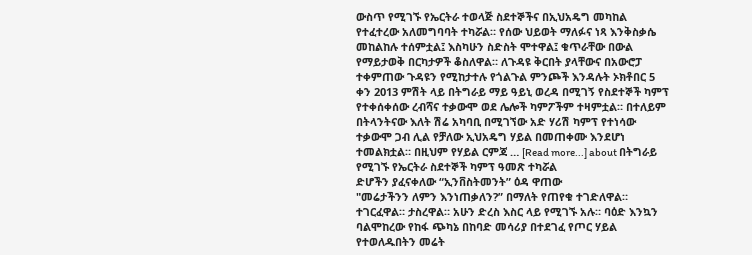ውስጥ የሚገኙ የኤርትራ ተወላጅ ስደተኞችና በኢህአዴግ መካከል የተፈተረው አለመግባባት ተካሯል። የሰው ህይወት ማለፉና ነጻ እንቅስቃሴ መከልከሉ ተሰምቷል፤ እስካሁን ስድስት ሞተዋል፤ ቁጥራቸው በውል የማይታወቅ በርካታዎች ቆስለዋል። ለጉዳዩ ቅርበት ያላቸውና በአውሮፓ ተቀምጠው ጉዳዩን የሚከታተሉ የጎልጉል ምንጮች እንዳሉት ኦክቶበር 5 ቀን 2013 ምሽት ላይ በትግራይ ማይ ዓይኒ ወረዳ በሚገኝ የስደተኞች ካምፕ የተቀሰቀሰው ረብሻና ተቃውሞ ወደ ሌሎች ካምፖችም ተዛምቷል። በተለይም በትላንትናው እለት ሽሬ አካባቢ በሚገኘው አድ ሃሪሽ ካምፕ የተነሳው ተቃውሞ ጋብ ሊል የቻለው ኢህአዴግ ሃይል በመጠቀሙ እንደሆነ ተመልክቷል። በዚህም የሃይል ርምጃ … [Read more...] about በትግራይ የሚገኙ የኤርትራ ስደተኞች ካምፕ ዓመጽ ተካሯል
ድሆችን ያፈናቀለው “ኢንቨስትመንት” ዕዳ ዋጠው
"መሬታችንን ለምን እንነጠቃለን?” በማለት የጠየቁ ተገድለዋል። ተገርፈዋል። ታስረዋል። አሁን ድረስ እስር ላይ የሚገኙ አሉ። ባዕድ እንኳን ባልሞከረው የከፋ ጭካኔ በከባድ መሳሪያ በተደገፈ የጦር ሃይል የተወለዱበትን መሬት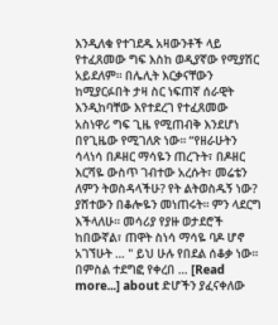እንዲለቁ የተገደዱ አዛውንቶች ላይ የተፈጸመው ግፍ እስከ ወዲያኛው የሚያሽር አይደለም። በሌሊት እርቃናቸውን ከሚያርፉበት ታዛ ስር ነፍጠኛ ሰራዊት እንዲከባቸው እየተደረገ የተፈጸመው አስነዋሪ ግፍ ጊዜ የሚጠብቅ እንደሆነ በየጊዜው የሚገለጽ ነው። “የዘራሁትን ሳላነሳ በዶዘር ማሳዬን ጠረጉት፣ በዶዘር እርሻዬ ውስጥ ገብተው አረሱት፣ መሬቴን ለምን ትወስዳላችሁ? የት ልትወስዱኝ ነው? ያሸተውን በቆሎዬን መነጠሩት። ምን ላደርግ እችላለሁ። መሳሪያ የያዙ ወታደሮች ከበውኛል፣ ጠዋት ስነሳ ማሳዬ ባዶ ሆኖ አገኘሁት … " ይህ ሁሉ የበደል ሰቆቃ ነው። በምስል ተደግፎ የቀረበ … [Read more...] about ድሆችን ያፈናቀለው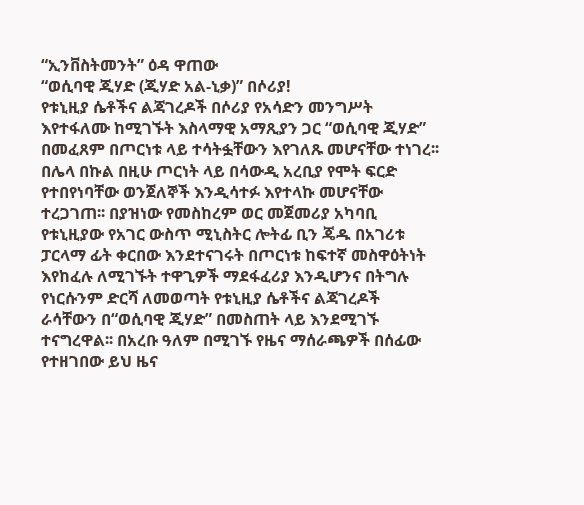“ኢንቨስትመንት” ዕዳ ዋጠው
“ወሲባዊ ጂሃድ (ጂሃድ አል-ኒቃ)” በሶሪያ!
የቱኒዚያ ሴቶችና ልጃገረዶች በሶሪያ የአሳድን መንግሥት እየተፋለሙ ከሚገኙት እስላማዊ አማጺያን ጋር “ወሲባዊ ጂሃድ” በመፈጸም በጦርነቱ ላይ ተሳትፏቸውን እየገለጹ መሆናቸው ተነገረ፡፡ በሌላ በኩል በዚሁ ጦርነት ላይ በሳውዲ አረቢያ የሞት ፍርድ የተበየነባቸው ወንጀለኞች እንዲሳተፉ እየተላኩ መሆናቸው ተረጋገጠ፡፡ በያዝነው የመስከረም ወር መጀመሪያ አካባቢ የቱኒዚያው የአገር ውስጥ ሚኒስትር ሎትፊ ቢን ጄዱ በአገሪቱ ፓርላማ ፊት ቀርበው እንደተናገሩት በጦርነቱ ከፍተኛ መስዋዕትነት እየከፈሉ ለሚገኙት ተዋጊዎች ማደፋፈሪያ እንዲሆንና በትግሉ የነርሱንም ድርሻ ለመወጣት የቱኒዚያ ሴቶችና ልጃገረዶች ራሳቸውን በ“ወሲባዊ ጂሃድ” በመስጠት ላይ እንደሚገኙ ተናግረዋል፡፡ በአረቡ ዓለም በሚገኙ የዜና ማሰራጫዎች በሰፊው የተዘገበው ይህ ዜና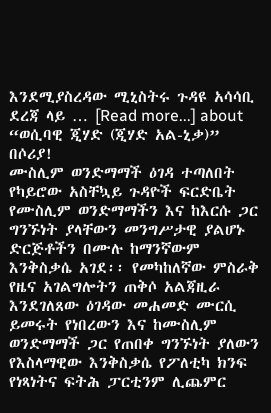እንደሚያስረዳው ሚኒስትሩ ጉዳዩ አሳሳቢ ደረጃ ላይ … [Read more...] about “ወሲባዊ ጂሃድ (ጂሃድ አል-ኒቃ)” በሶሪያ!
ሙስሊም ወንድማማች ዕገዳ ተጣለበት
የካይሮው አስቸኳይ ጉዳዮች ፍርድቤት የሙስሊም ወንድማማችን እና ከእርሱ ጋር ግንኙነት ያላቸውን መንግሥታዊ ያልሆኑ ድርጅቶችን በሙሉ ከማንኛውም እንቅስቃሴ አገደ፡፡ የመካከለኛው ምስራቅ የዜና አገልግሎትን ጠቅሶ አልጃዚራ እንደገለጸው ዕገዳው መሐመድ ሙርሲ ይመሩት የነበረውን እና ከሙስሊም ወንድማማች ጋር የጠበቀ ግንኙነት ያለውን የእስላማዊው እንቅስቃሴ የፖለቲካ ክንፍ የነጻነትና ፍትሕ ፓርቲንም ሊጨምር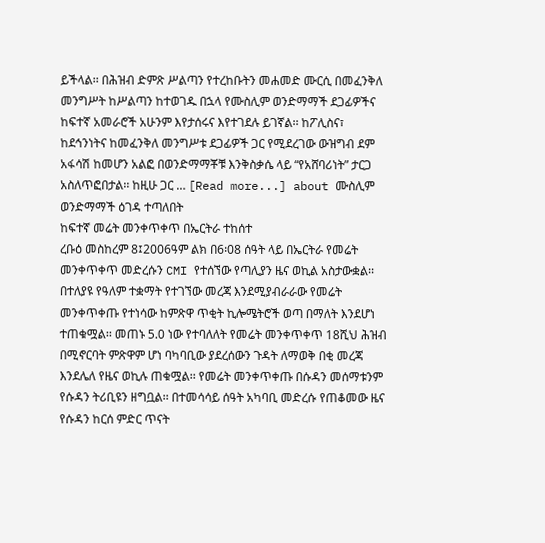ይችላል፡፡ በሕዝብ ድምጽ ሥልጣን የተረከቡትን መሐመድ ሙርሲ በመፈንቅለ መንግሥት ከሥልጣን ከተወገዱ በኋላ የሙስሊም ወንድማማች ደጋፊዎችና ከፍተኛ አመራሮች አሁንም እየታሰሩና እየተገደሉ ይገኛል፡፡ ከፖሊስና፣ ከደኅንነትና ከመፈንቅለ መንግሥቱ ደጋፊዎች ጋር የሚደረገው ውዝግብ ደም አፋሳሽ ከመሆን አልፎ በወንድማማቾቹ እንቅስቃሴ ላይ “የአሸባሪነት” ታርጋ አስለጥፎበታል፡፡ ከዚሁ ጋር … [Read more...] about ሙስሊም ወንድማማች ዕገዳ ተጣለበት
ከፍተኛ መሬት መንቀጥቀጥ በኤርትራ ተከሰተ
ረቡዕ መስከረም 8፤2006ዓም ልክ በ6፡08 ሰዓት ላይ በኤርትራ የመሬት መንቀጥቀጥ መድረሱን CMI የተሰኘው የጣሊያን ዜና ወኪል አስታውቋል፡፡ በተለያዩ የዓለም ተቋማት የተገኘው መረጃ እንደሚያብራራው የመሬት መንቀጥቀጡ የተነሳው ከምጽዋ ጥቂት ኪሎሜትሮች ወጣ በማለት እንደሆነ ተጠቁሟል፡፡ መጠኑ 5.0 ነው የተባለለት የመሬት መንቀጥቀጥ 18ሺህ ሕዝብ በሚኖርባት ምጽዋም ሆነ ባካባቢው ያደረሰውን ጉዳት ለማወቅ በቂ መረጃ እንደሌለ የዜና ወኪሉ ጠቁሟል፡፡ የመሬት መንቀጥቀጡ በሱዳን መሰማቱንም የሱዳን ትሪቢዩን ዘግቧል፡፡ በተመሳሳይ ሰዓት አካባቢ መድረሱ የጠቆመው ዜና የሱዳን ከርሰ ምድር ጥናት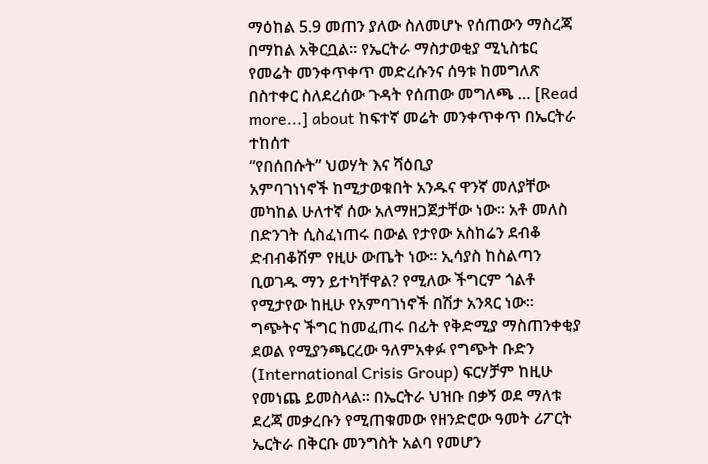ማዕከል 5.9 መጠን ያለው ስለመሆኑ የሰጠውን ማስረጃ በማከል አቅርቧል፡፡ የኤርትራ ማስታወቂያ ሚኒስቴር የመሬት መንቀጥቀጥ መድረሱንና ሰዓቱ ከመግለጽ በስተቀር ስለደረሰው ጉዳት የሰጠው መግለጫ … [Read more...] about ከፍተኛ መሬት መንቀጥቀጥ በኤርትራ ተከሰተ
“የበሰበሱት” ህወሃት እና ሻዕቢያ
አምባገነነኖች ከሚታወቁበት አንዱና ዋንኛ መለያቸው መካከል ሁለተኛ ሰው አለማዘጋጀታቸው ነው። አቶ መለስ በድንገት ሲስፈነጠሩ በውል የታየው አስከሬን ደብቆ ድብብቆሽም የዚሁ ውጤት ነው። ኢሳያስ ከስልጣን ቢወገዱ ማን ይተካቸዋል? የሚለው ችግርም ጎልቶ የሚታየው ከዚሁ የአምባገነኖች በሽታ አንጻር ነው። ግጭትና ችግር ከመፈጠሩ በፊት የቅድሚያ ማስጠንቀቂያ ደወል የሚያንጫርረው ዓለምአቀፉ የግጭት ቡድን (International Crisis Group) ፍርሃቻም ከዚሁ የመነጨ ይመስላል። በኤርትራ ህዝቡ በቃኝ ወደ ማለቱ ደረጃ መቃረቡን የሚጠቁመው የዘንድሮው ዓመት ሪፖርት ኤርትራ በቅርቡ መንግስት አልባ የመሆን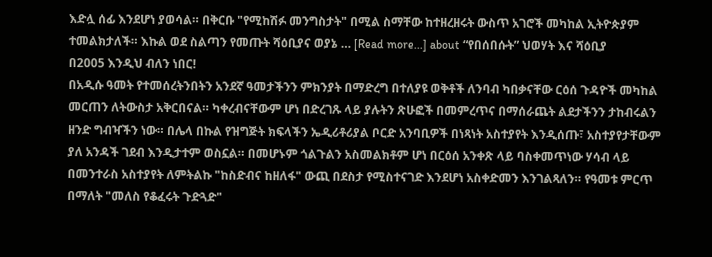እድሏ ሰፊ እንደሆነ ያወሳል። በቅርቡ "የሚከሽፉ መንግስታት" በሚል ስማቸው ከተዘረዘሩት ውስጥ አገሮች መካከል ኢትዮጵያም ተመልክታለች። እኩል ወደ ስልጣን የመጡት ሻዕቢያና ወያኔ … [Read more...] about “የበሰበሱት” ህወሃት እና ሻዕቢያ
በ2005 እንዲህ ብለን ነበር!
በአዲሱ ዓመት የተመሰረትንበትን አንደኛ ዓመታችንን ምክንያት በማድረግ በተለያዩ ወቅቶች ለንባብ ካበቃናቸው ርዕሰ ጉዳዮች መካከል መርጠን ለትውስታ አቅርበናል። ካቀረብናቸውም ሆነ በድረገጹ ላይ ያሉትን ጽሁፎች በመምረጥና በማሰራጨት ልደታችንን ታከብሩልን ዘንድ ግብዣችን ነው። በሌላ በኩል የዝግጅት ክፍላችን ኤዲሪቶሪያል ቦርድ አንባቢዎች በነጻነት አስተያየት እንዲሰጡ፣ አስተያየታቸውም ያለ አንዳች ገደብ እንዲታተም ወስኗል። በመሆኑም ጎልጉልን አስመልክቶም ሆነ በርዕሰ አንቀጽ ላይ ባስቀመጥነው ሃሳብ ላይ በመንተራስ አስተያየት ለምትልኩ "ከስድብና ከዘለፋ" ውጪ በደስታ የሚስተናገድ እንደሆነ አስቀድመን እንገልጻለን። የዓመቱ ምርጥ በማለት "መለስ የቆፈሩት ጉድጓድ"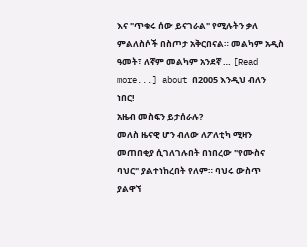እና "ጥቁሩ ሰው ይናገራል" የሚሉትን ቃለ ምልለስሶች በስጦታ አቅርበናል። መልካም አዲስ ዓመት፣ ለኛም መልካም አንደኛ … [Read more...] about በ2005 እንዲህ ብለን ነበር!
አዜብ መስፍን ይታሰራሉ?
መለስ ዜናዊ ሆን ብለው ለፖለቲካ ሚዛን መጠበቂያ ሲገለገሉበት በነበረው "የሙስና ባህር" ያልተነከረበት የለም። ባህሩ ውስጥ ያልዋኘ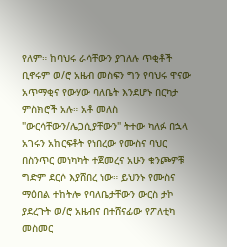የለም። ከባህሩ ራሳቸውን ያገለሉ ጥቂቶች ቢኖሩም ወ/ሮ አዜብ መስፍን ግን የባህሩ ዋናው አጥማቂና የውሃው ባለቤት እንደሆኑ በርካታ ምስክሮች አሉ። አቶ መለስ "ውርሳቸውን/ሌጋሲያቸውን" ትተው ካለፉ በኋላ አገሩን አከርፍቶት የነበረው የሙስና ባህር በስንጥር መነካካት ተጀመረና አሁን ቁንጮዎቹ ግድም ደርሶ እያሸበረ ነው። ይህንኑ የሙስና ማዕበል ተከትሎ የባለቤታቸውን ውርስ ታኮ ያደረጉት ወ/ሮ አዜብና በተሸናፊው የፖለቲካ መስመር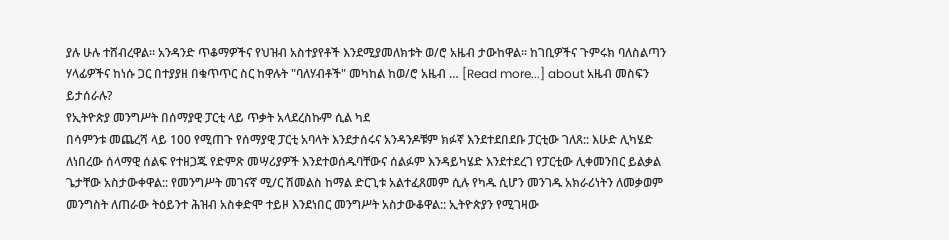ያሉ ሁሉ ተሸብረዋል። አንዳንድ ጥቆማዎችና የህዝብ አስተያየቶች እንደሚያመለክቱት ወ/ሮ አዜብ ታውከዋል። ከገቢዎችና ጉምሩክ ባለስልጣን ሃላፊዎችና ከነሱ ጋር በተያያዘ በቁጥጥር ስር ከዋሉት "ባለሃብቶች" መካከል ከወ/ሮ አዜብ … [Read more...] about አዜብ መስፍን ይታሰራሉ?
የኢትዮጵያ መንግሥት በሰማያዊ ፓርቲ ላይ ጥቃት አላደረስኩም ሲል ካደ
በሳምንቱ መጨረሻ ላይ 100 የሚጠጉ የሰማያዊ ፓርቲ አባላት እንደታሰሩና አንዳንዶቹም ክፉኛ እንደተደበደቡ ፓርቲው ገለጸ:: እሁድ ሊካሄድ ለነበረው ሰላማዊ ሰልፍ የተዘጋጁ የድምጽ መሣሪያዎች እንደተወሰዱባቸውና ሰልፉም እንዳይካሄድ እንደተደረገ የፓርቲው ሊቀመንበር ይልቃል ጌታቸው አስታውቀዋል:: የመንግሥት መገናኛ ሚ/ር ሽመልስ ከማል ድርጊቱ አልተፈጸመም ሲሉ የካዱ ሲሆን መንገዱ አክራሪነትን ለመቃወም መንግስት ለጠራው ትዕይንተ ሕዝብ አስቀድሞ ተይዞ እንደነበር መንግሥት አስታውቆዋል:: ኢትዮጵያን የሚገዛው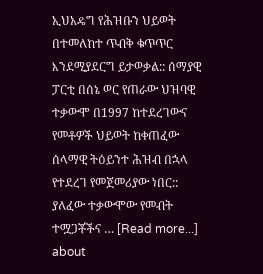ኢህአዴግ የሕዝቡን ህይወት በተመለከተ ጥብቅ ቁጥጥር እንደሚያደርግ ይታወቃል:: ሰማያዊ ፓርቲ በሰኔ ወር የጠራው ህዝባዊ ተቃውሞ በ1997 ከተደረገውና የመቶዎች ህይወት ከቀጠፈው ሰላማዊ ትዕይንተ ሕዝብ በኋላ የተደረገ የመጀመሪያው ነበር:: ያለፈው ተቃውሞው የመብት ተሟጋቾችና … [Read more...] about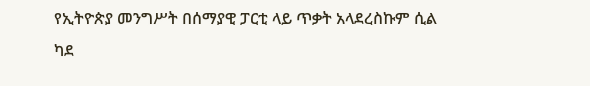የኢትዮጵያ መንግሥት በሰማያዊ ፓርቲ ላይ ጥቃት አላደረስኩም ሲል ካደ